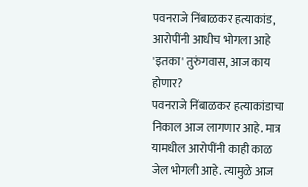पवनराजे निंबाळकर हत्याकांड, आरोपींनी आधीच भोगला आहे 'इतका' तुरुंगवास, आज काय होणार?
पवनराजे निंबाळकर हत्याकांडाचा निकाल आज लागणार आहे. मात्र यामधील आरोपींनी काही काळ जेल भोगली आहे. त्यामुळे आज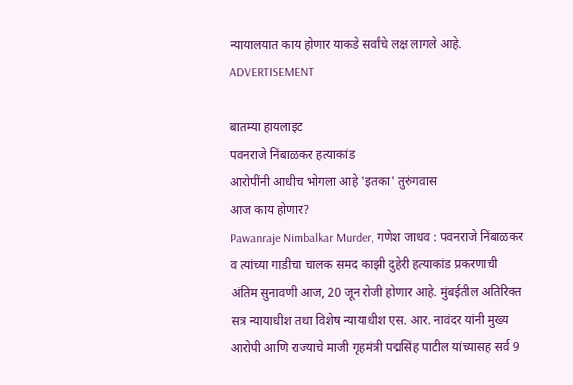न्यायालयात काय होणार याकडे सर्वांचे लक्ष लागले आहे.
ADVERTISEMENT

बातम्या हायलाइट
पवनराजे निंबाळकर हत्याकांड
आरोपींनी आधीच भोगला आहे 'इतका' तुरुंगवास
आज काय होणार?
Pawanraje Nimbalkar Murder, गणेश जाधव : पवनराजे निंबाळकर व त्यांच्या गाडीचा चालक समद काझी दुहेरी हत्याकांड प्रकरणाची अंतिम सुनावणी आज, 20 जून रोजी होणार आहे. मुंबईतील अतिरिक्त सत्र न्यायाधीश तथा विशेष न्यायाधीश एस. आर. नावंदर यांनी मुख्य आरोपी आणि राज्याचे माजी गृहमंत्री पद्मसिंह पाटील यांच्यासह सर्व 9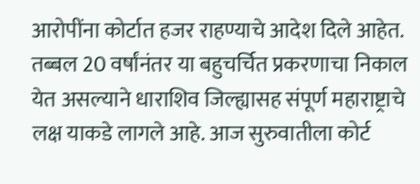आरोपींना कोर्टात हजर राहण्याचे आदेश दिले आहेत. तब्बल 20 वर्षांनंतर या बहुचर्चित प्रकरणाचा निकाल येत असल्याने धाराशिव जिल्ह्यासह संपूर्ण महाराष्ट्राचे लक्ष याकडे लागले आहे. आज सुरुवातीला कोर्ट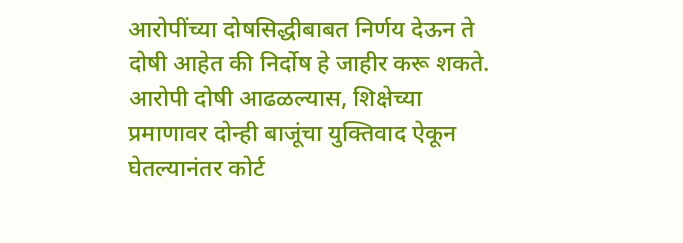आरोपींच्या दोषसिद्धीबाबत निर्णय देऊन ते दोषी आहेत की निर्दोष हे जाहीर करू शकते. आरोपी दोषी आढळल्यास, शिक्षेच्या प्रमाणावर दोन्ही बाजूंचा युक्तिवाद ऐकून घेतल्यानंतर कोर्ट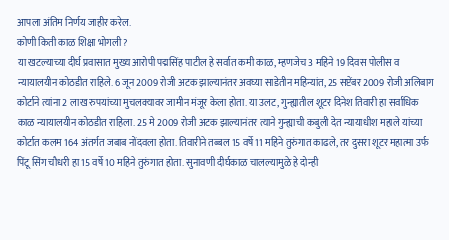आपला अंतिम निर्णय जाहीर करेल.
कोणी किती काळ शिक्षा भोगली?
या खटल्याच्या दीर्घ प्रवासात मुख्य आरोपी पद्मसिंह पाटील हे सर्वात कमी काळ, म्हणजेच 3 महिने 19 दिवस पोलीस व न्यायालयीन कोठडीत राहिले. 6 जून 2009 रोजी अटक झाल्यानंतर अवघ्या साडेतीन महिन्यांत, 25 सप्टेंबर 2009 रोजी अलिबाग कोर्टाने त्यांना 2 लाख रुपयांच्या मुचलक्यावर जामीन मंजूर केला होता. या उलट, गुन्ह्यातील शूटर दिनेश तिवारी हा सर्वाधिक काळ न्यायालयीन कोठडीत राहिला. 25 मे 2009 रोजी अटक झाल्यानंतर त्याने गुन्ह्याची कबुली देत न्यायाधीश महाले यांच्या कोर्टात कलम 164 अंतर्गत जबाब नोंदवला होता. तिवारीने तब्बल 15 वर्षे 11 महिने तुरुंगात काढले, तर दुसरा शूटर महात्मा उर्फ पिंटू सिंग चौधरी हा 15 वर्षे 10 महिने तुरुंगात होता. सुनावणी दीर्घकाळ चालल्यामुळे हे दोन्ही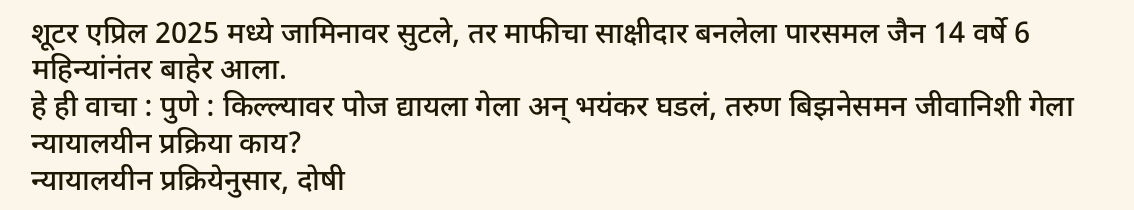शूटर एप्रिल 2025 मध्ये जामिनावर सुटले, तर माफीचा साक्षीदार बनलेला पारसमल जैन 14 वर्षे 6 महिन्यांनंतर बाहेर आला.
हे ही वाचा : पुणे : किल्ल्यावर पोज द्यायला गेला अन् भयंकर घडलं, तरुण बिझनेसमन जीवानिशी गेला
न्यायालयीन प्रक्रिया काय?
न्यायालयीन प्रक्रियेनुसार, दोषी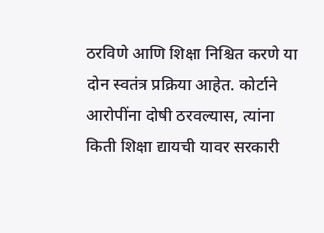ठरविणे आणि शिक्षा निश्चित करणे या दोन स्वतंत्र प्रक्रिया आहेत. कोर्टाने आरोपींना दोषी ठरवल्यास, त्यांना किती शिक्षा द्यायची यावर सरकारी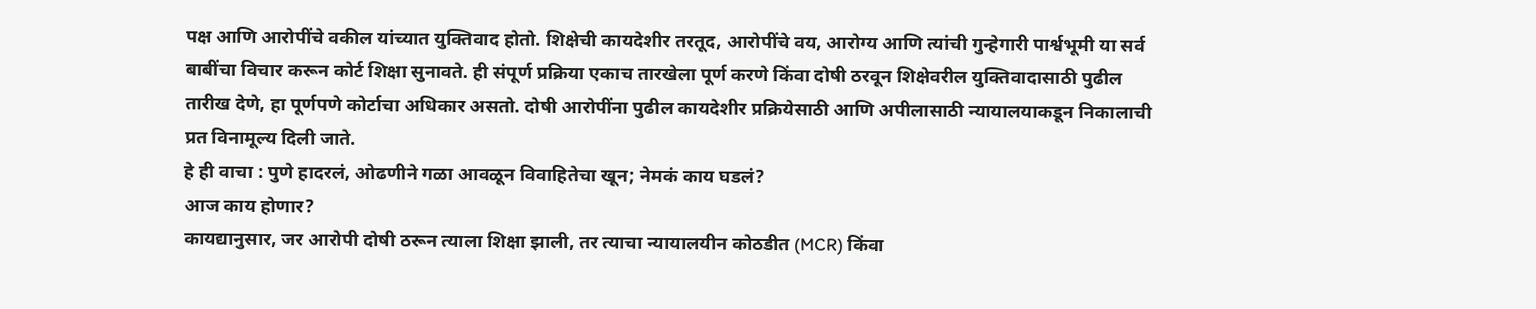पक्ष आणि आरोपींचे वकील यांच्यात युक्तिवाद होतो. शिक्षेची कायदेशीर तरतूद, आरोपींचे वय, आरोग्य आणि त्यांची गुन्हेगारी पार्श्वभूमी या सर्व बाबींचा विचार करून कोर्ट शिक्षा सुनावते. ही संपूर्ण प्रक्रिया एकाच तारखेला पूर्ण करणे किंवा दोषी ठरवून शिक्षेवरील युक्तिवादासाठी पुढील तारीख देणे, हा पूर्णपणे कोर्टाचा अधिकार असतो. दोषी आरोपींना पुढील कायदेशीर प्रक्रियेसाठी आणि अपीलासाठी न्यायालयाकडून निकालाची प्रत विनामूल्य दिली जाते.
हे ही वाचा : पुणे हादरलं, ओढणीने गळा आवळून विवाहितेचा खून; नेमकं काय घडलं?
आज काय होणार?
कायद्यानुसार, जर आरोपी दोषी ठरून त्याला शिक्षा झाली, तर त्याचा न्यायालयीन कोठडीत (MCR) किंवा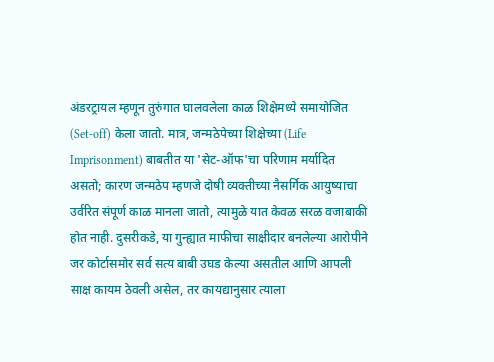अंडरट्रायल म्हणून तुरुंगात घालवलेला काळ शिक्षेमध्ये समायोजित (Set-off) केला जातो. मात्र, जन्मठेपेच्या शिक्षेच्या (Life Imprisonment) बाबतीत या 'सेट-ऑफ'चा परिणाम मर्यादित असतो; कारण जन्मठेप म्हणजे दोषी व्यक्तीच्या नैसर्गिक आयुष्याचा उर्वरित संपूर्ण काळ मानला जातो, त्यामुळे यात केवळ सरळ वजाबाकी होत नाही. दुसरीकडे, या गुन्ह्यात माफीचा साक्षीदार बनलेल्या आरोपीने जर कोर्टासमोर सर्व सत्य बाबी उघड केल्या असतील आणि आपली साक्ष कायम ठेवली असेल, तर कायद्यानुसार त्याला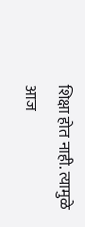शिक्षा होत नाही. त्यामुळे आज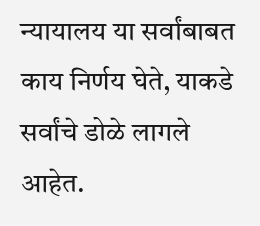न्यायालय या सर्वांबाबत काय निर्णय घेते, याकडे सर्वांचे डोळे लागले आहेत.